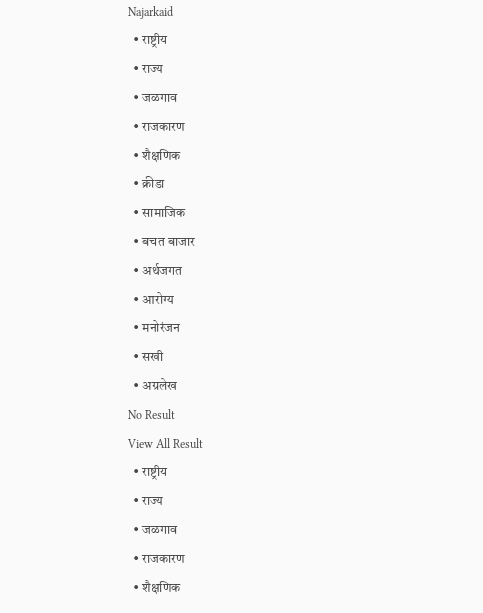Najarkaid
  • राष्ट्रीय
  • राज्य
  • जळगाव
  • राजकारण
  • शैक्षणिक
  • क्रीडा
  • सामाजिक
  • बचत बाजार
  • अर्थजगत
  • आरोग्य
  • मनोरंजन
  • सखी
  • अग्रलेख
No Result
View All Result
  • राष्ट्रीय
  • राज्य
  • जळगाव
  • राजकारण
  • शैक्षणिक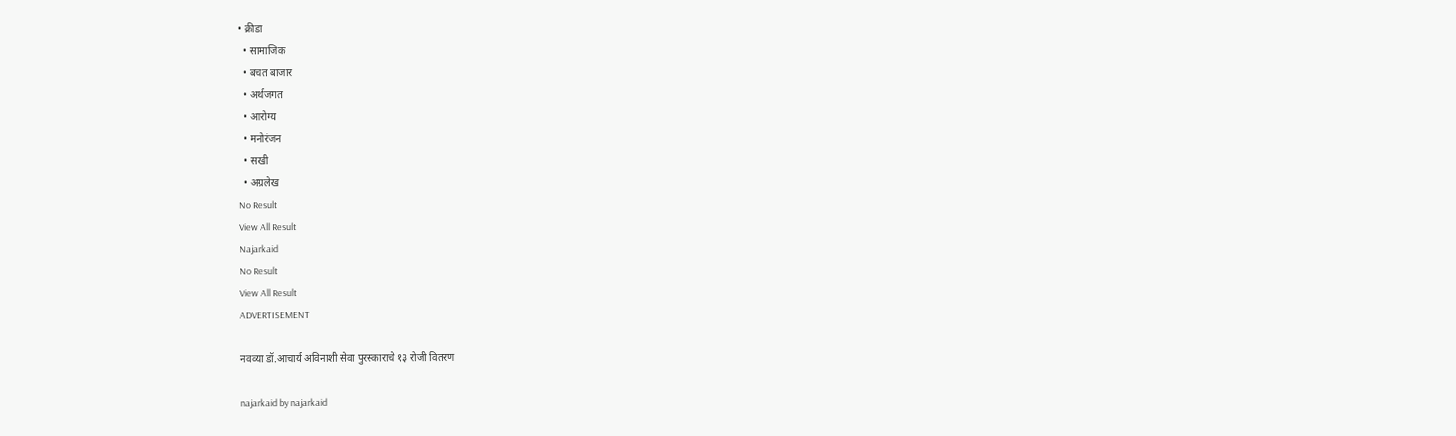• क्रीडा
  • सामाजिक
  • बचत बाजार
  • अर्थजगत
  • आरोग्य
  • मनोरंजन
  • सखी
  • अग्रलेख
No Result
View All Result
Najarkaid
No Result
View All Result
ADVERTISEMENT

नवव्या डॉ.आचार्य अविनाशी सेवा पुरस्काराचे १३ रोजी वितरण

najarkaid by najarkaid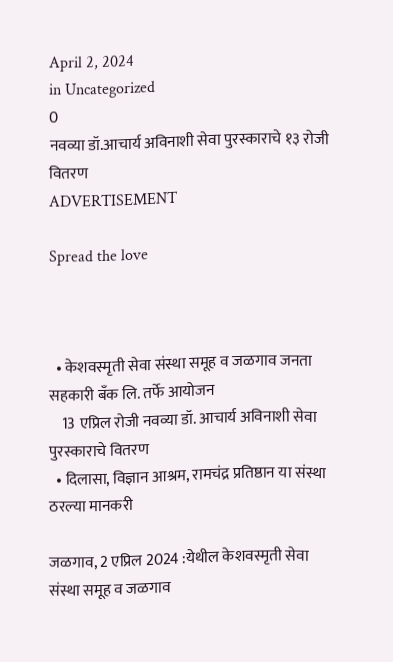April 2, 2024
in Uncategorized
0
नवव्या डॉ.आचार्य अविनाशी सेवा पुरस्काराचे १३ रोजी वितरण
ADVERTISEMENT

Spread the love



  • केशवस्मृती सेवा संस्था समूह व जळगाव जनता सहकारी बँक लि. तर्फे आयोजन
    13 एप्रिल रोजी नवव्या डॉ. आचार्य अविनाशी सेवा पुरस्काराचे वितरण
  • दिलासा, विज्ञान आश्रम, रामचंद्र प्रतिष्ठान या संस्था ठरल्या मानकरी

जळगाव, 2 एप्रिल 2024 :येथील केशवस्मृती सेवा संस्था समूह व जळगाव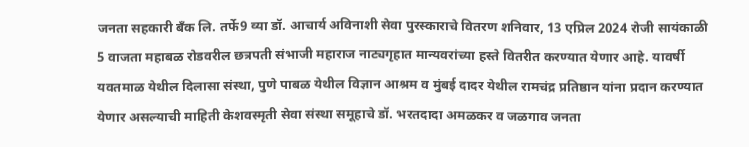जनता सहकारी बँक लि. तर्फे9 व्या डॉ. आचार्य अविनाशी सेवा पुरस्काराचे वितरण शनिवार, 13 एप्रिल 2024 रोजी सायंकाळी 5 वाजता महाबळ रोडवरील छत्रपती संभाजी महाराज नाट्यगृहात मान्यवरांच्या हस्ते वितरीत करण्यात येणार आहे. यावर्षी यवतमाळ येथील दिलासा संस्था, पुणे पाबळ येथील विज्ञान आश्रम व मुंबई दादर येथील रामचंद्र प्रतिष्ठान यांना प्रदान करण्यात येणार असल्याची माहिती केशवस्मृती सेवा संस्था समूहाचे डॉ. भरतदादा अमळकर व जळगाव जनता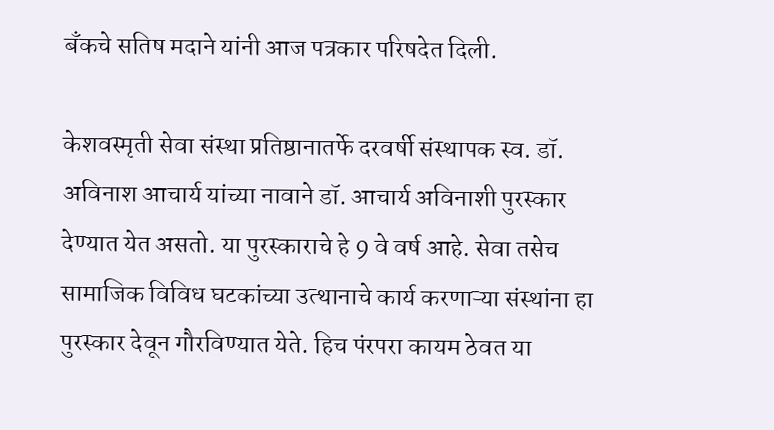बँकचे सतिष मदाने यांनी आज पत्रकार परिषदेत दिली.

केशवस्मृती सेवा संस्था प्रतिष्ठानातर्फे दरवर्षी संस्थापक स्व. डॉ. अविनाश आचार्य यांच्या नावाने डॉ. आचार्य अविनाशी पुरस्कार देण्यात येत असतो. या पुरस्काराचे हे 9 वे वर्ष आहे. सेवा तसेच सामाजिक विविध घटकांच्या उत्थानाचे कार्य करणाऱ्या संस्थांना हा पुरस्कार देवून गौरविण्यात येते. हिच पंरपरा कायम ठेवत या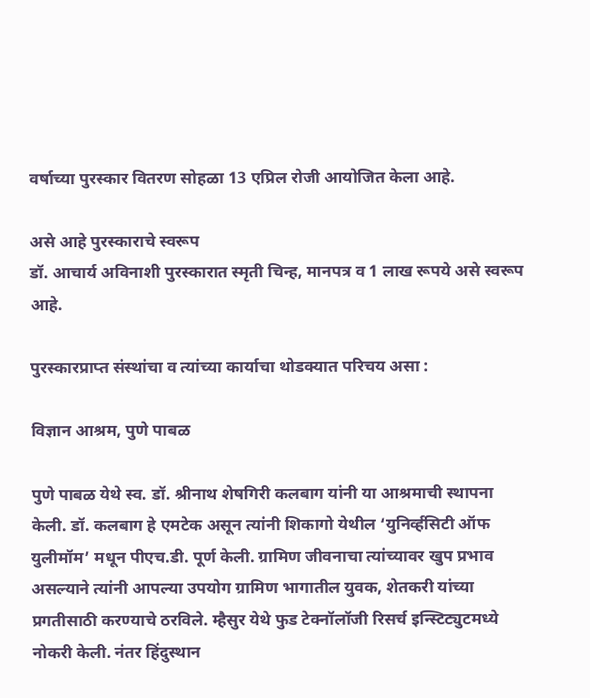वर्षाच्या पुरस्कार वितरण सोहळा 13 एप्रिल रोजी आयोजित केला आहे.

असे आहे पुरस्काराचे स्वरूप
डॉ. आचार्य अविनाशी पुरस्कारात स्मृती चिन्ह, मानपत्र व 1 लाख रूपये असे स्वरूप आहे.

पुरस्कारप्राप्त संस्थांचा व त्यांच्या कार्याचा थोडक्यात परिचय असा :

विज्ञान आश्रम, पुणे पाबळ

पुणे पाबळ येथे स्व. डॉ. श्रीनाथ शेषगिरी कलबाग यांनी या आश्रमाची स्थापना केली. डॉ. कलबाग हे एमटेक असून त्यांनी शिकागो येथील ‌‘युनिर्व्हसिटी ऑफ युलीमॉम’ मधून पीएच.डी. पूर्ण केली. ग्रामिण जीवनाचा त्यांच्यावर खुप प्रभाव असल्याने त्यांनी आपल्या उपयोग ग्रामिण भागातील युवक, शेतकरी यांच्या प्रगतीसाठी करण्याचे ठरविले. म्हैसुर येथे फुड टेक्नॉलॉजी रिसर्च इन्स्टिट्युटमध्ये नोकरी केली. नंतर हिंदुस्थान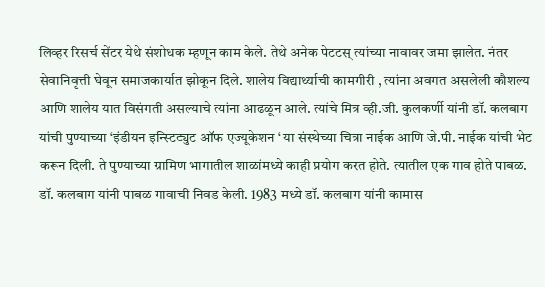लिव्हर रिसर्च सेंटर येथे संशोधक म्हणून काम केले. तेथे अनेक पेटटस्‌‍ त्यांच्या नावावर जमा झालेत. नंतर सेवानिवृत्ती घेवून समाजकार्यात झोकून दिले. शालेय विद्यार्थ्याची कामगीरी , त्यांना अवगत असलेली कौशल्य आणि शालेय यात विसंगती असल्याचे त्यांना आढळून आले. त्यांचे मित्र व्ही.जी. कुलकर्णी यांनी डॉ. कलबाग यांची पुण्याच्या ‌‘इंडीयन इन्स्टिट्युट ऑफ एज्यूकेशन ‘ या संस्थेच्या चित्रा नाईक आणि जे.पी. नाईक यांची भेट करून दिली. ते पुण्याच्या ग्रामिण भागातील शाळांमध्ये काही प्रयोग करत होते. त्यातील एक गाव होते पाबळ. डॉ. कलबाग यांनी पाबळ गावाची निवड केली. 1983 मध्ये डॉ. कलबाग यांनी कामास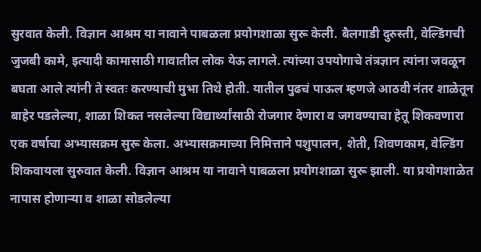सुरवात केली. विज्ञान आश्रम या नावाने पाबळला प्रयोगशाळा सुरू केली. बैलगाडी दुरुस्ती, वेल्डिंगची जुजबी कामे, इत्यादी कामासाठी गावातील लोक येऊ लागले. त्यांच्या उपयोगाचे तंत्रज्ञान त्यांना जवळून बघता आले त्यांनी ते स्वतः करण्याची मुभा तिथे होती. यातील पुढचं पाऊल म्हणजे आठवी नंतर शाळेतून बाहेर पडलेल्या, शाळा शिकत नसलेल्या विद्यार्थ्यांसाठी रोजगार देणारा व जगवण्याचा हेतू शिकवणारा एक वर्षाचा अभ्यासक्रम सुरू केला. अभ्यासक्रमाच्या निमित्ताने पशुपालन, शेती, शिवणकाम, वेल्डिंग शिकवायला सुरुवात केली. विज्ञान आश्रम या नावाने पाबळला प्रयोगशाळा सुरू झाली. या प्रयोगशाळेत नापास होणाऱ्या व शाळा सोडलेल्या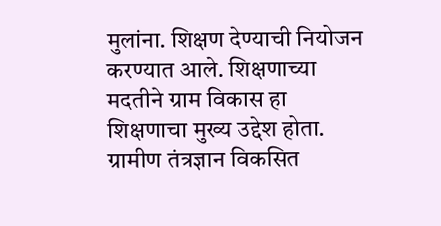मुलांना. शिक्षण देण्याची नियोजन करण्यात आले. शिक्षणाच्या मदतीने ग्राम विकास हा शिक्षणाचा मुख्य उद्देश होता. ग्रामीण तंत्रज्ञान विकसित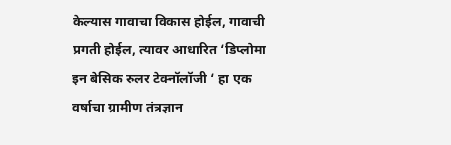केल्यास गावाचा विकास होईल, गावाची प्रगती होईल, त्यावर आधारित ‌‘डिप्लोमा इन बेसिक रुलर टेक्नॉलॉजी ‘ हा एक वर्षाचा ग्रामीण तंत्रज्ञान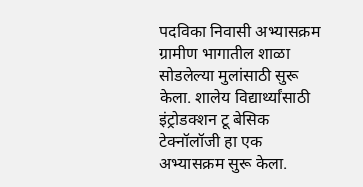पदविका निवासी अभ्यासक्रम ग्रामीण भागातील शाळा सोडलेल्या मुलांसाठी सुरू केला. शालेय विद्यार्थ्यांसाठी इंट्रोडक्शन टू बेसिक टेक्नॉलॉजी हा एक अभ्यासक्रम सुरू केला.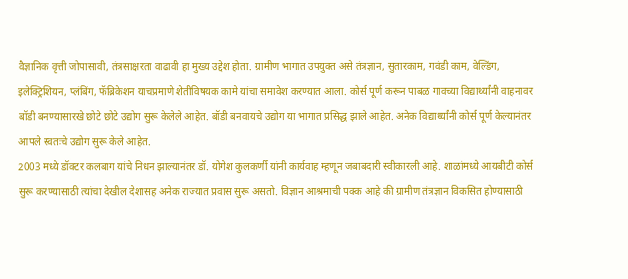वैज्ञानिक वृत्ती जोपासावी, तंत्रसाक्षरता वाढावी हा मुख्य उद्देश होता. ग्रामीण भागात उपयुक्त असे तंत्रज्ञान, सुतारकाम, गवंडी काम, वेल्डिंग, इलेक्ट्रिशियन, प्लंबिंग, फॅब्रिकेशन याचप्रमाणे शेतीविषयक कामे यांचा समावेश करण्यात आला. कोर्स पूर्ण करून पाबळ गावच्या विद्यार्थ्यांनी वाहनावर बॉडी बनण्यासारखे छोटे छोटे उद्योग सुरू केलेले आहेत. बॉडी बनवायचे उद्योग या भागात प्रसिद्ध झाले आहेत. अनेक विद्यार्थ्यांनी कोर्स पूर्ण केल्यानंतर आपले स्वतःचे उद्योग सुरू केले आहेत.
2003 मध्ये डॉक्टर कलबाग यांचे निधन झाल्यानंतर डॉ. योगेश कुलकर्णी यांनी कार्यवाह म्हणून जबाबदारी स्वीकारली आहे. शाळांमध्ये आयबीटी कोर्स सुरू करण्यासाठी त्यांचा देखील देशासह अनेक राज्यात प्रवास सुरू असतो. विज्ञान आश्रमाची पक्क आहे की ग्रामीण तंत्रज्ञान विकसित होण्यासाठी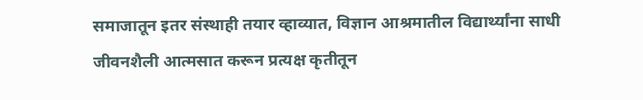समाजातून इतर संस्थाही तयार व्हाव्यात, विज्ञान आश्रमातील विद्यार्थ्यांना साधी जीवनशैली आत्मसात करून प्रत्यक्ष कृतीतून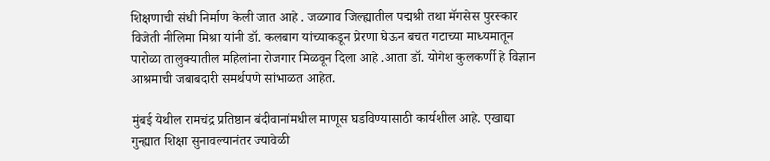शिक्षणाची संधी निर्माण केली जात आहे . जळगाव जिल्ह्यातील पद्मश्री तथा मॅगसेस पुरस्कार विजेती नीलिमा मिश्रा यांनी डॉ. कलबाग यांच्याकडून प्रेरणा घेऊन बचत गटाच्या माध्यमातून पारोळा तालुक्यातील महिलांना रोजगार मिळवून दिला आहे .आता डॉ. योगेश कुलकर्णी हे विज्ञान आश्रमाची जबाबदारी समर्थपणे सांभाळत आहेत.

मुंबई येथील रामचंद्र प्रतिष्ठान बंदीवानांमधील माणूस घडविण्यासाठी कार्यशील आहे. एखाद्या गुन्ह्यात शिक्षा सुनावल्यानंतर ज्यावेळी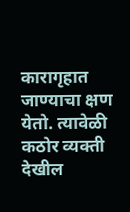कारागृहात जाण्याचा क्षण येतो. त्यावेळी कठोर व्यक्ती देखील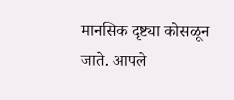मानसिक दृष्ट्या कोसळून जाते. आपले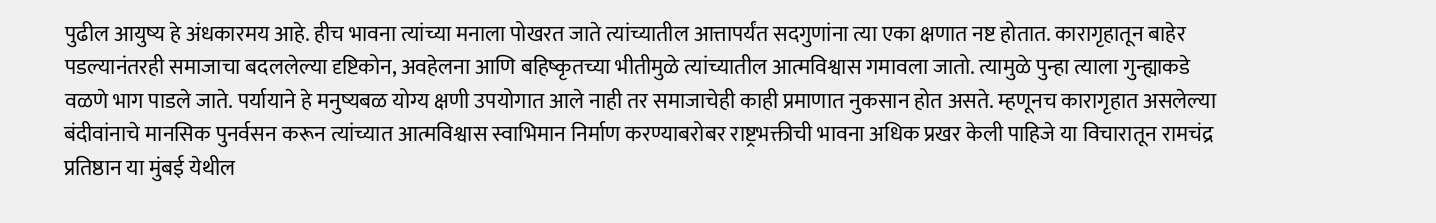पुढील आयुष्य हे अंधकारमय आहे. हीच भावना त्यांच्या मनाला पोखरत जाते त्यांच्यातील आत्तापर्यंत सदगुणांना त्या एका क्षणात नष्ट होतात. कारागृहातून बाहेर पडल्यानंतरही समाजाचा बदललेल्या दृष्टिकोन, अवहेलना आणि बहिष्कृतच्या भीतीमुळे त्यांच्यातील आत्मविश्वास गमावला जातो. त्यामुळे पुन्हा त्याला गुन्ह्याकडे वळणे भाग पाडले जाते. पर्यायाने हे मनुष्यबळ योग्य क्षणी उपयोगात आले नाही तर समाजाचेही काही प्रमाणात नुकसान होत असते. म्हणूनच कारागृहात असलेल्या बंदीवांनाचे मानसिक पुनर्वसन करून त्यांच्यात आत्मविश्वास स्वाभिमान निर्माण करण्याबरोबर राष्ट्रभक्तीची भावना अधिक प्रखर केली पाहिजे या विचारातून रामचंद्र प्रतिष्ठान या मुंबई येथील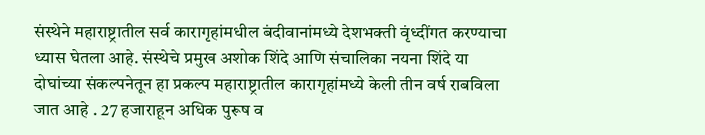संस्थेने महाराष्ट्रातील सर्व कारागृहांमधील बंदीवानांमध्ये देशभक्ती वृंध्दींगत करण्याचा ध्यास घेतला आहे. संस्थेचे प्रमुख अशोक शिंदे आणि संचालिका नयना शिंदे या दोघांच्या संकल्पनेतून हा प्रकल्प महाराष्ट्रातील कारागृहांमध्ये केली तीन वर्ष राबविला जात आहे . 27 हजाराहून अधिक पुरूष व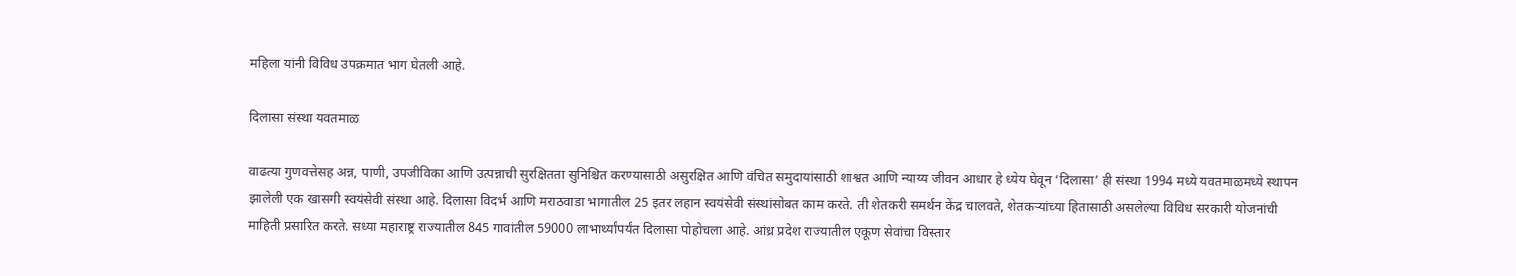महिला यांनी विविध उपक्रमात भाग घेतली आहे.

दिलासा संस्था यवतमाळ

वाढत्या गुणवत्तेसह अन्न, पाणी, उपजीविका आणि उत्पन्नाची सुरक्षितता सुनिश्चित करण्यासाठी असुरक्षित आणि वंचित समुदायांसाठी शाश्वत आणि न्याय्य जीवन आधार हे ध्येय घेवून ‌‘दिलासा’ ही संस्था 1994 मध्ये यवतमाळमध्ये स्थापन झालेली एक खासगी स्वयंसेवी संस्था आहे. दिलासा विदर्भ आणि मराठवाडा भागातील 25 इतर लहान स्वयंसेवी संस्थांसोबत काम करते. ती शेतकरी समर्थन केंद्र चालवते, शेतकऱ्यांच्या हितासाठी असलेल्या विविध सरकारी योजनांची माहिती प्रसारित करते. सध्या महाराष्ट्र राज्यातील 845 गावांतील 59000 लाभार्थ्यांपर्यंत दिलासा पोहोचला आहे. आंध्र प्रदेश राज्यातील एकूण सेवांचा विस्तार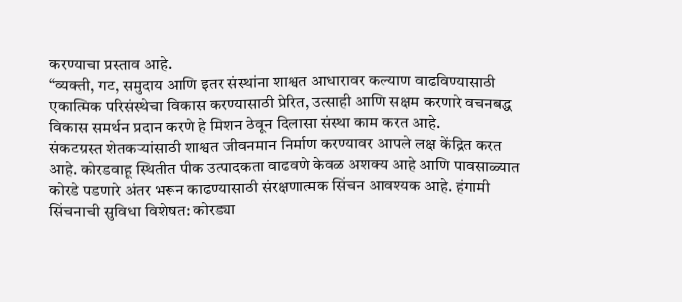करण्याचा प्रस्ताव आहे.
“व्यक्ती, गट, समुदाय आणि इतर संस्थांना शाश्वत आधारावर कल्याण वाढविण्यासाठी एकात्मिक परिसंस्थेचा विकास करण्यासाठी प्रेरित, उत्साही आणि सक्षम करणारे वचनबद्ध विकास समर्थन प्रदान करणे हे मिशन ठेवून दिलासा संस्था काम करत आहे.
संकटग्रस्त शेतकऱ्यांसाठी शाश्वत जीवनमान निर्माण करण्यावर आपले लक्ष केंद्रित करत आहे. कोरडवाहू स्थितीत पीक उत्पादकता वाढवणे केवळ अशक्य आहे आणि पावसाळ्यात कोरडे पडणारे अंतर भरून काढण्यासाठी संरक्षणात्मक सिंचन आवश्यक आहे. हंगामी सिंचनाची सुविधा विशेषत: कोरड्या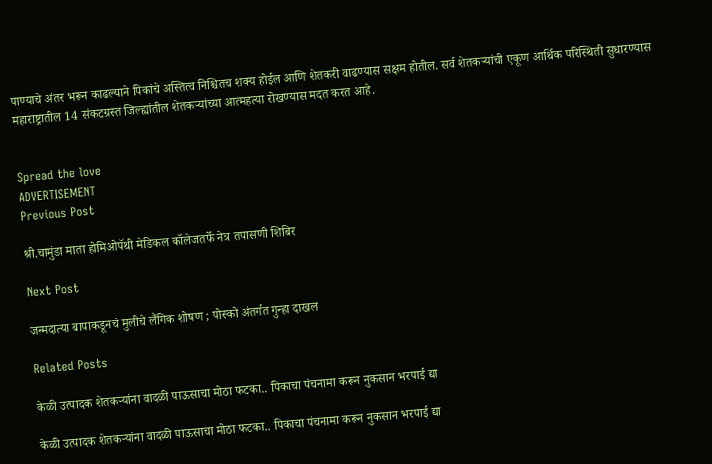पाण्याचे अंतर भरून काढल्याने पिकांचे अस्तित्व निश्चितच शक्य होईल आणि शेतकरी वाढण्यास सक्षम होतील. सर्व शेतकऱ्यांची एकूण आर्थिक परिस्थिती सुधारण्यास महाराष्ट्रातील 14 संकटग्रस्त जिल्ह्यांतील शेतकऱ्यांच्या आत्महत्या रोखण्यास मदत करत आहे.


Spread the love
ADVERTISEMENT
Previous Post

श्री.चामुंडा माता होमिओपॅथी मेडिकल कॉलेजतर्फे नेत्र तपासणी शिबिर

Next Post

जन्मदात्या बापाकडूनचं मुलीचे लैंगिक शोषण ; पोस्को अंतर्गत गुन्हा दाखल

Related Posts

केळी उत्पादक शेतकऱ्यांना वादळी पाऊसाचा मोठा फटका.. पिकाचा पंचनामा करून नुकसान भरपाई द्या

केळी उत्पादक शेतकऱ्यांना वादळी पाऊसाचा मोठा फटका.. पिकाचा पंचनामा करून नुकसान भरपाई द्या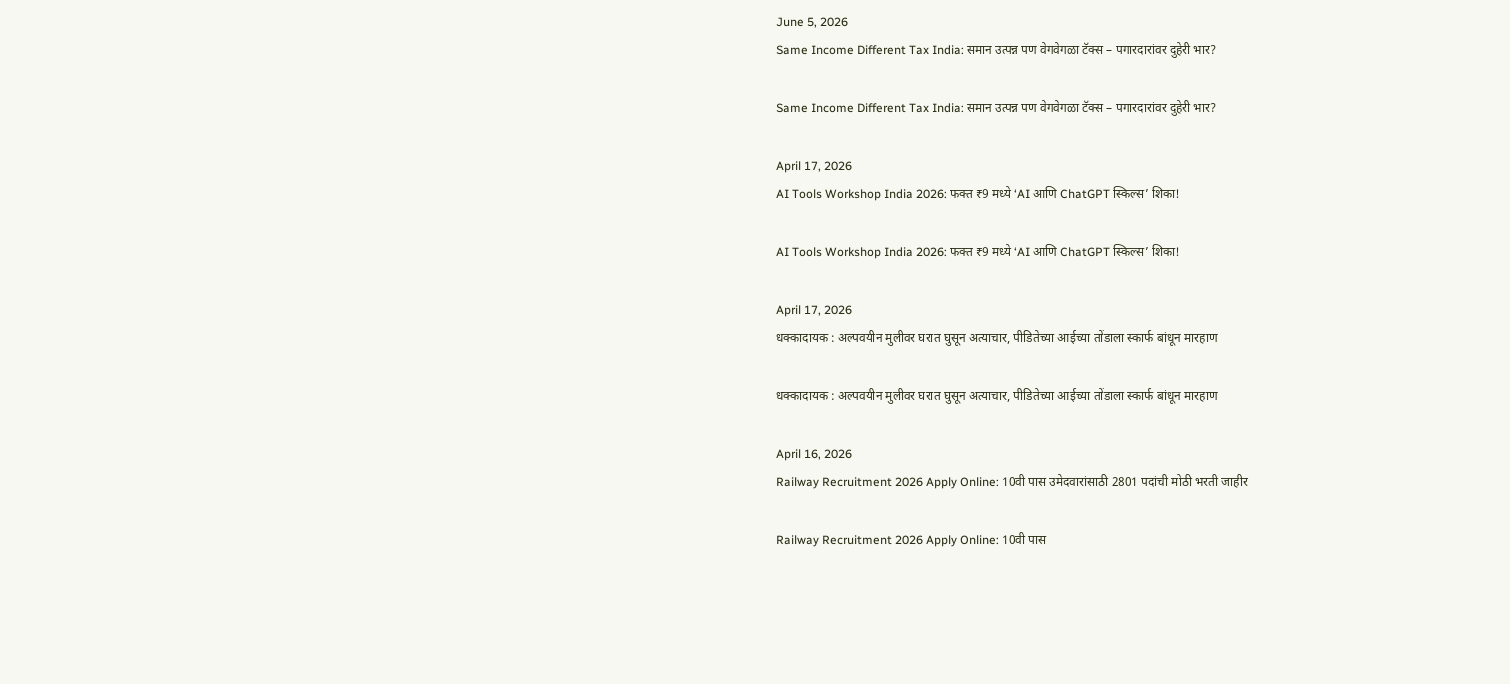June 5, 2026
Same Income Different Tax India: समान उत्पन्न पण वेगवेगळा टॅक्स – पगारदारांवर दुहेरी भार?

Same Income Different Tax India: समान उत्पन्न पण वेगवेगळा टॅक्स – पगारदारांवर दुहेरी भार?

April 17, 2026
AI Tools Workshop India 2026: फक्त ₹9 मध्ये ‘AI आणि ChatGPT स्किल्स’ शिका!

AI Tools Workshop India 2026: फक्त ₹9 मध्ये ‘AI आणि ChatGPT स्किल्स’ शिका!

April 17, 2026
धक्कादायक : अल्पवयीन मुलीवर घरात घुसून अत्याचार, पीडितेच्या आईच्या तोंडाला स्कार्फ बांधून मारहाण

धक्कादायक : अल्पवयीन मुलीवर घरात घुसून अत्याचार, पीडितेच्या आईच्या तोंडाला स्कार्फ बांधून मारहाण

April 16, 2026
Railway Recruitment 2026 Apply Online: 10वी पास उमेदवारांसाठी 2801 पदांची मोठी भरती जाहीर

Railway Recruitment 2026 Apply Online: 10वी पास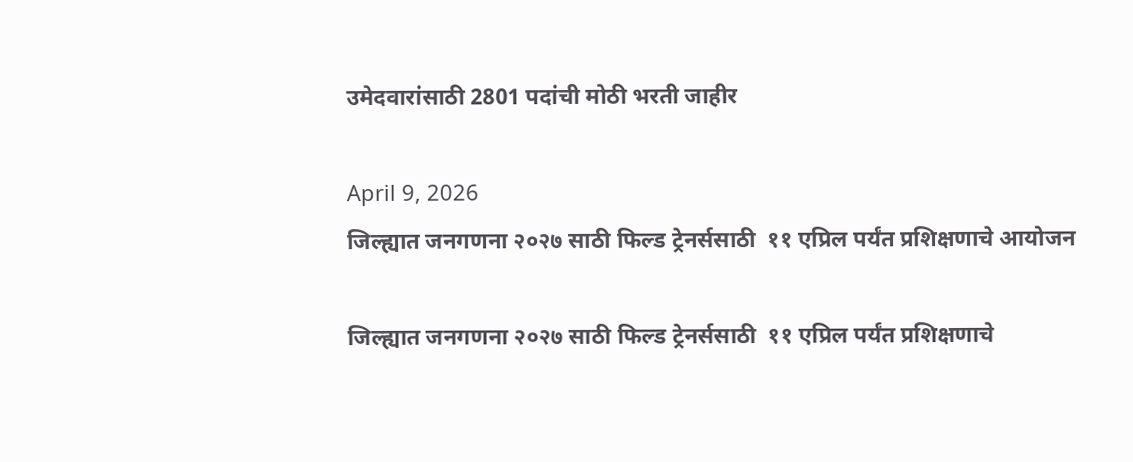उमेदवारांसाठी 2801 पदांची मोठी भरती जाहीर

April 9, 2026
जिल्ह्यात जनगणना २०२७ साठी फिल्ड ट्रेनर्ससाठी  ११ एप्रिल पर्यंत प्रशिक्षणाचे आयोजन

जिल्ह्यात जनगणना २०२७ साठी फिल्ड ट्रेनर्ससाठी  ११ एप्रिल पर्यंत प्रशिक्षणाचे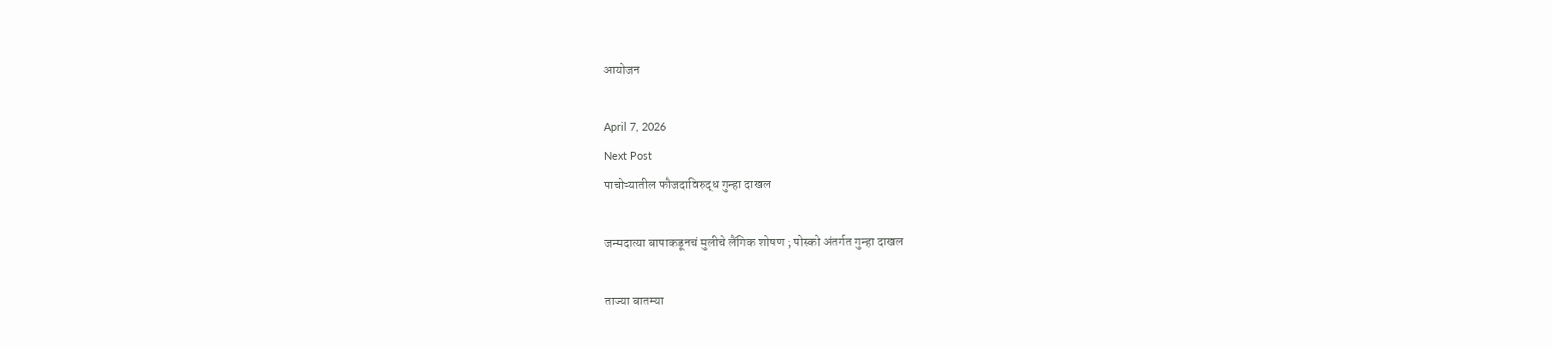आयोजन

April 7, 2026
Next Post
पाचोऱ्यातील फौजदाविरुद्ध गुन्हा दाखल

जन्मदात्या बापाकडूनचं मुलीचे लैंगिक शोषण ; पोस्को अंतर्गत गुन्हा दाखल

ताज्या बातम्या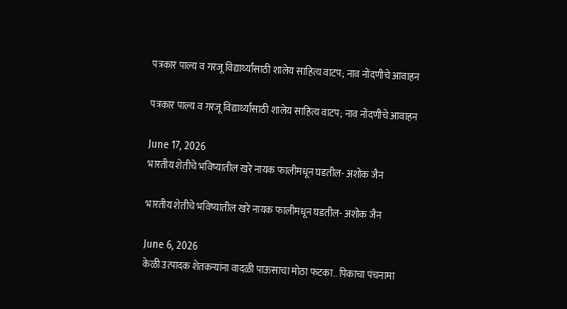पत्रकार पाल्य व गरजू विद्यार्थ्यांसाठी शालेय साहित्य वाटप; नाव नोंदणीचे आवाहन

पत्रकार पाल्य व गरजू विद्यार्थ्यांसाठी शालेय साहित्य वाटप; नाव नोंदणीचे आवाहन

June 17, 2026
भारतीय शेतीचे भविष्यातील खरे नायक फालीमधून घडतील- अशोक जैन

भारतीय शेतीचे भविष्यातील खरे नायक फालीमधून घडतील- अशोक जैन

June 6, 2026
केळी उत्पादक शेतकऱ्यांना वादळी पाऊसाचा मोठा फटका.. पिकाचा पंचनामा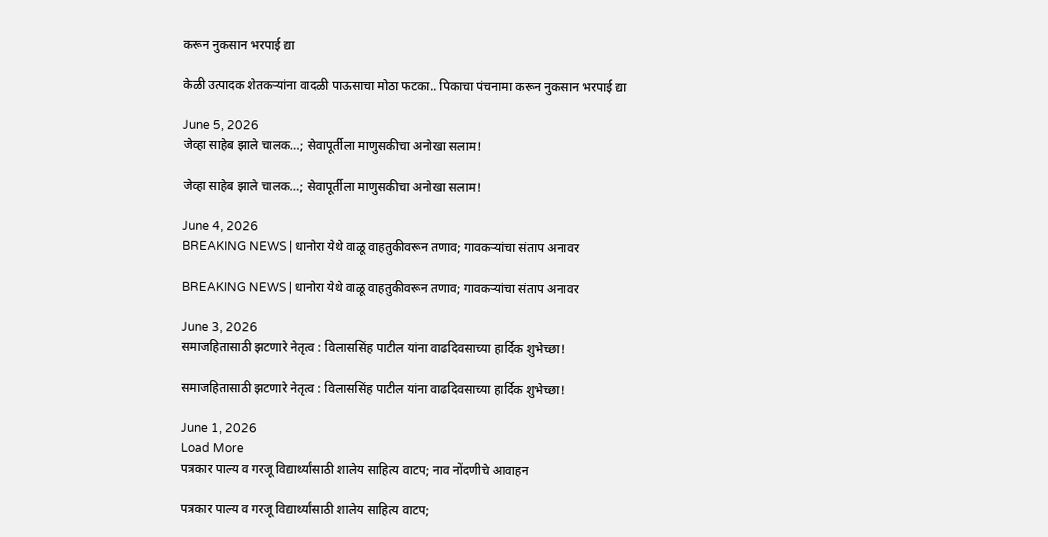करून नुकसान भरपाई द्या

केळी उत्पादक शेतकऱ्यांना वादळी पाऊसाचा मोठा फटका.. पिकाचा पंचनामा करून नुकसान भरपाई द्या

June 5, 2026
जेव्हा साहेब झाले चालक…; सेवापूर्तीला माणुसकीचा अनोखा सलाम!

जेव्हा साहेब झाले चालक…; सेवापूर्तीला माणुसकीचा अनोखा सलाम!

June 4, 2026
BREAKING NEWS | धानोरा येथे वाळू वाहतुकीवरून तणाव; गावकऱ्यांचा संताप अनावर

BREAKING NEWS | धानोरा येथे वाळू वाहतुकीवरून तणाव; गावकऱ्यांचा संताप अनावर

June 3, 2026
समाजहितासाठी झटणारे नेतृत्व : विलाससिंह पाटील यांना वाढदिवसाच्या हार्दिक शुभेच्छा!

समाजहितासाठी झटणारे नेतृत्व : विलाससिंह पाटील यांना वाढदिवसाच्या हार्दिक शुभेच्छा!

June 1, 2026
Load More
पत्रकार पाल्य व गरजू विद्यार्थ्यांसाठी शालेय साहित्य वाटप; नाव नोंदणीचे आवाहन

पत्रकार पाल्य व गरजू विद्यार्थ्यांसाठी शालेय साहित्य वाटप;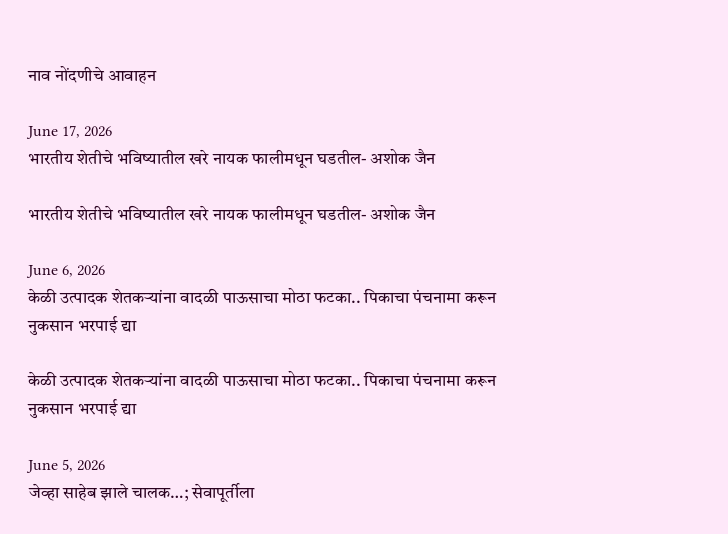नाव नोंदणीचे आवाहन

June 17, 2026
भारतीय शेतीचे भविष्यातील खरे नायक फालीमधून घडतील- अशोक जैन

भारतीय शेतीचे भविष्यातील खरे नायक फालीमधून घडतील- अशोक जैन

June 6, 2026
केळी उत्पादक शेतकऱ्यांना वादळी पाऊसाचा मोठा फटका.. पिकाचा पंचनामा करून नुकसान भरपाई द्या

केळी उत्पादक शेतकऱ्यांना वादळी पाऊसाचा मोठा फटका.. पिकाचा पंचनामा करून नुकसान भरपाई द्या

June 5, 2026
जेव्हा साहेब झाले चालक…; सेवापूर्तीला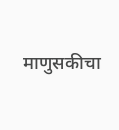माणुसकीचा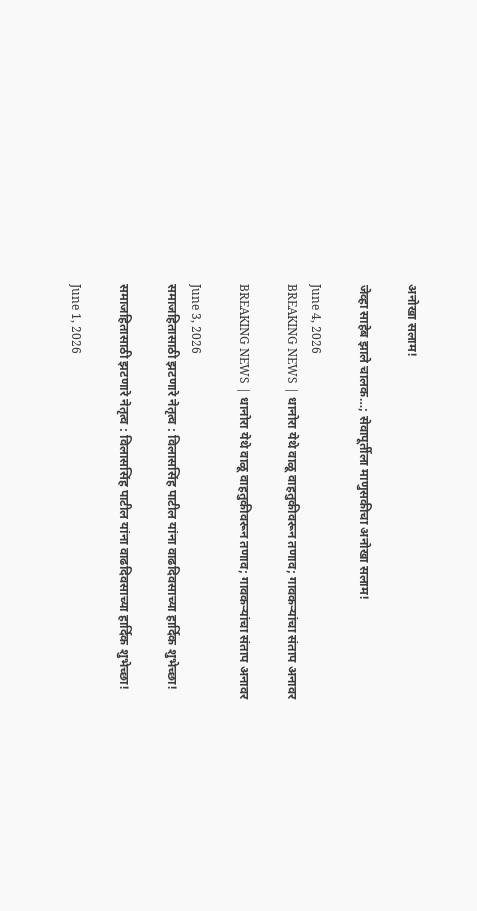अनोखा सलाम!

जेव्हा साहेब झाले चालक…; सेवापूर्तीला माणुसकीचा अनोखा सलाम!

June 4, 2026
BREAKING NEWS | धानोरा येथे वाळू वाहतुकीवरून तणाव; गावकऱ्यांचा संताप अनावर

BREAKING NEWS | धानोरा येथे वाळू वाहतुकीवरून तणाव; गावकऱ्यांचा संताप अनावर

June 3, 2026
समाजहितासाठी झटणारे नेतृत्व : विलाससिंह पाटील यांना वाढदिवसाच्या हार्दिक शुभेच्छा!

समाजहितासाठी झटणारे नेतृत्व : विलाससिंह पाटील यांना वाढदिवसाच्या हार्दिक शुभेच्छा!

June 1, 2026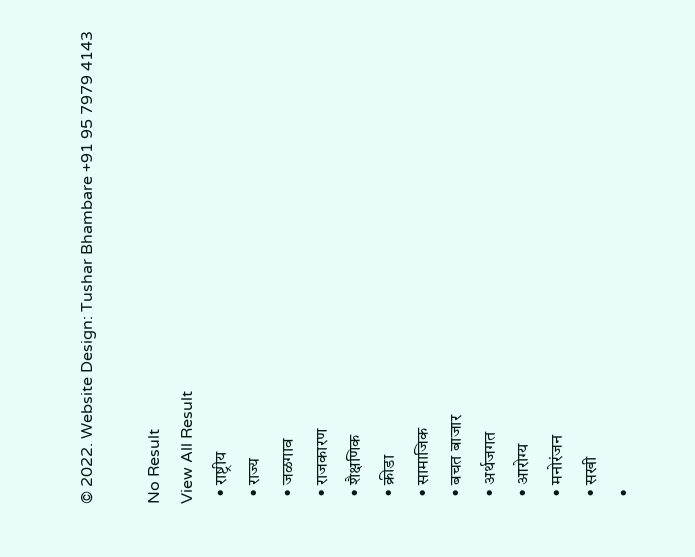© 2022. Website Design: Tushar Bhambare +91 95 7979 4143

No Result
View All Result
  • राष्ट्रीय
  • राज्य
  • जळगाव
  • राजकारण
  • शैक्षणिक
  • क्रीडा
  • सामाजिक
  • बचत बाजार
  • अर्थजगत
  • आरोग्य
  • मनोरंजन
  • सखी
  •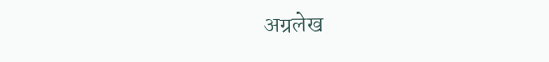अग्रलेख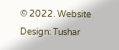© 2022. Website Design: Tushar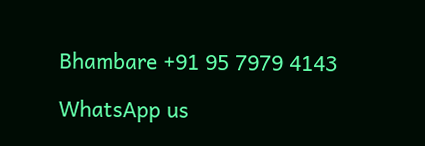Bhambare +91 95 7979 4143

WhatsApp us